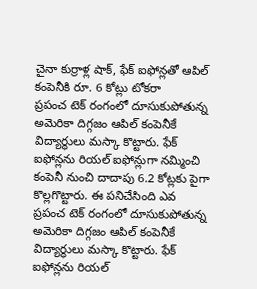చైనా కుర్రాళ్ల షాక్, ఫేక్ ఐఫోన్లతో ఆపిల్ కంపెనీకి రూ. 6 కోట్లు టోకరా
ప్రపంచ టెక్ రంగంలో దూసుకుపోతున్న అమెరికా దిగ్గజం ఆపిల్ కంపెనీకే విద్యార్థులు మస్కా కొట్టారు. ఫేక్ ఐఫోన్లను రియల్ ఐఫోన్లుగా నమ్మించి కంపెనీ నుంచి దాదాపు 6.2 కోట్లకు పైగా కొల్లగొట్టారు. ఈ పనిచేసింది ఎవ
ప్రపంచ టెక్ రంగంలో దూసుకుపోతున్న అమెరికా దిగ్గజం ఆపిల్ కంపెనీకే విద్యార్థులు మస్కా కొట్టారు. ఫేక్ ఐఫోన్లను రియల్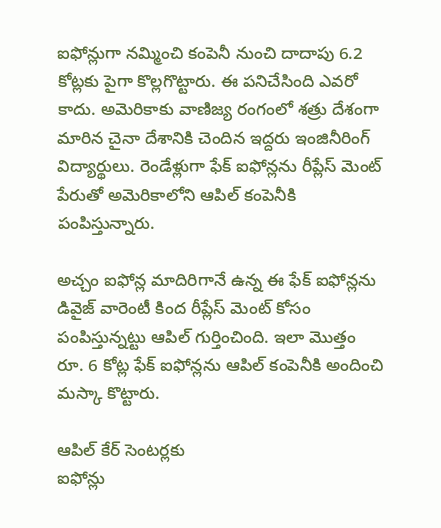ఐఫోన్లుగా నమ్మించి కంపెనీ నుంచి దాదాపు 6.2 కోట్లకు పైగా కొల్లగొట్టారు. ఈ పనిచేసింది ఎవరో కాదు. అమెరికాకు వాణిజ్య రంగంలో శత్రు దేశంగా మారిన చైనా దేశానికి చెందిన ఇద్దరు ఇంజినీరింగ్ విద్యార్థులు. రెండేళ్లుగా ఫేక్ ఐఫోన్లను రీప్లేస్ మెంట్ పేరుతో అమెరికాలోని ఆపిల్ కంపెనీకి పంపిస్తున్నారు.

అచ్చం ఐఫోన్ల మాదిరిగానే ఉన్న ఈ ఫేక్ ఐఫోన్లను డివైజ్ వారెంటీ కింద రీప్లేస్ మెంట్ కోసం పంపిస్తున్నట్టు ఆపిల్ గుర్తించింది. ఇలా మొత్తం రూ. 6 కోట్ల ఫేక్ ఐఫోన్లను ఆపిల్ కంపెనీకి అందించి మస్కా కొట్టారు.

ఆపిల్ కేర్ సెంటర్లకు
ఐఫోన్లు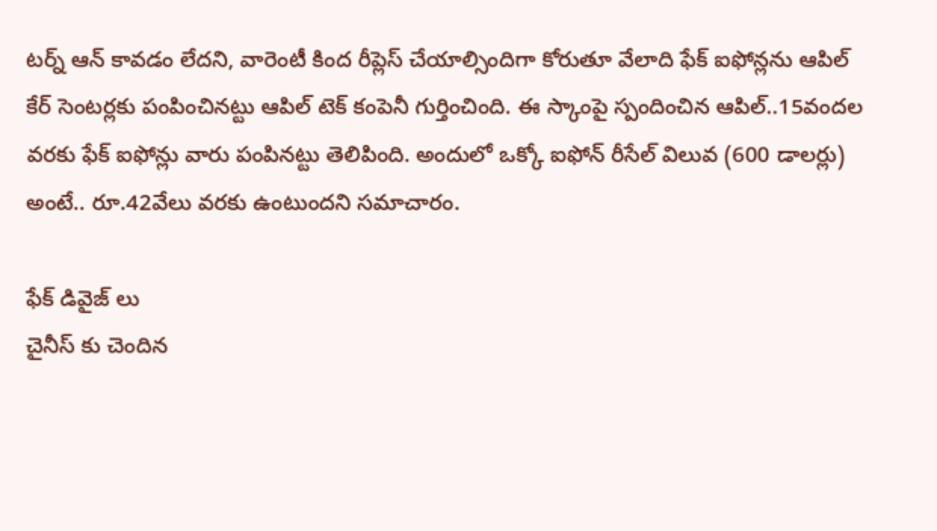టర్న్ ఆన్ కావడం లేదని, వారెంటీ కింద రీప్లెస్ చేయాల్సిందిగా కోరుతూ వేలాది ఫేక్ ఐఫోన్లను ఆపిల్ కేర్ సెంటర్లకు పంపించినట్టు ఆపిల్ టెక్ కంపెనీ గుర్తించింది. ఈ స్కాంపై స్పందించిన ఆపిల్..15వందల వరకు ఫేక్ ఐఫోన్లు వారు పంపినట్టు తెలిపింది. అందులో ఒక్కో ఐఫోన్ రీసేల్ విలువ (600 డాలర్లు) అంటే.. రూ.42వేలు వరకు ఉంటుందని సమాచారం.

ఫేక్ డివైజ్ లు
చైనీస్ కు చెందిన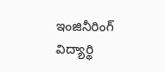ఇంజినీరింగ్ విద్యార్థి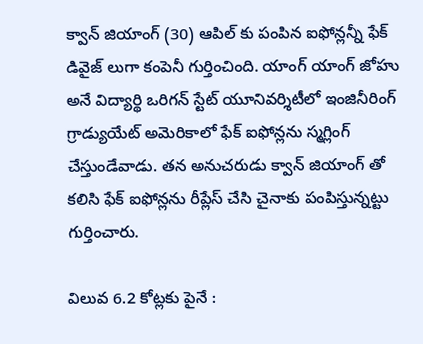క్వాన్ జియాంగ్ (30) ఆపిల్ కు పంపిన ఐఫోన్లన్నీ ఫేక్ డివైజ్ లుగా కంపెనీ గుర్తించింది. యాంగ్ యాంగ్ జోహు అనే విద్యార్థి ఒరిగన్ స్టేట్ యూనివర్శిటీలో ఇంజినీరింగ్ గ్రాడ్యుయేట్ అమెరికాలో ఫేక్ ఐఫోన్లను స్మగ్లింగ్ చేస్తుండేవాడు. తన అనుచరుడు క్వాన్ జియాంగ్ తో కలిసి ఫేక్ ఐఫోన్లను రీప్లేస్ చేసి చైనాకు పంపిస్తున్నట్టు గుర్తించారు.

విలువ 6.2 కోట్లకు పైనే :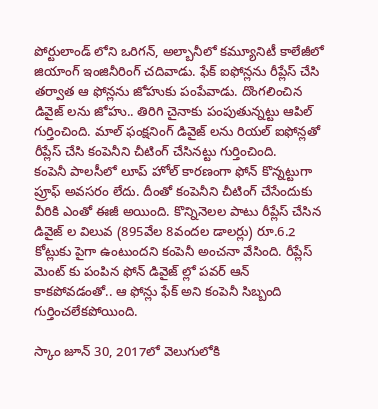పోర్టులాండ్ లోని ఒరిగన్, అల్బానీలో కమ్యూనిటీ కాలేజీలో జియాంగ్ ఇంజినీరింగ్ చదివాడు. ఫేక్ ఐఫోన్లను రీప్లేస్ చేసి తర్వాత ఆ ఫోన్లను జోహుకు పంపేవాడు. దొంగలించిన డివైజ్ లను జోహు.. తిరిగి చైనాకు పంపుతున్నట్టు ఆపిల్ గుర్తించింది. మాల్ ఫంక్షనింగ్ డివైజ్ లను రియల్ ఐఫోన్లతో రీప్లేస్ చేసి కంపెనీని చీటింగ్ చేసినట్టు గుర్తించింది.
కంపెనీ పాలసీలో లూప్ హోల్ కారణంగా ఫోన్ కొన్నట్టుగా ప్రూఫ్ అవసరం లేదు. దీంతో కంపెనీని చీటింగ్ చేసేందుకు వీరికి ఎంతో ఈజీ అయింది. కొన్నినెలల పాటు రీప్లేస్ చేసిన డివైజ్ ల విలువ (895వేల 8వందల డాలర్లు) రూ.6.2 కోట్లుకు పైగా ఉంటుందని కంపెనీ అంచనా వేసింది. రీప్లేస్ మెంట్ కు పంపిన ఫోన్ డివైజ్ ల్లో పవర్ ఆన్ కాకపోవడంతో.. ఆ ఫోన్లు ఫేక్ అని కంపెనీ సిబ్బంది గుర్తించలేకపోయింది.

స్కాం జూన్ 30, 2017లో వెలుగులోకి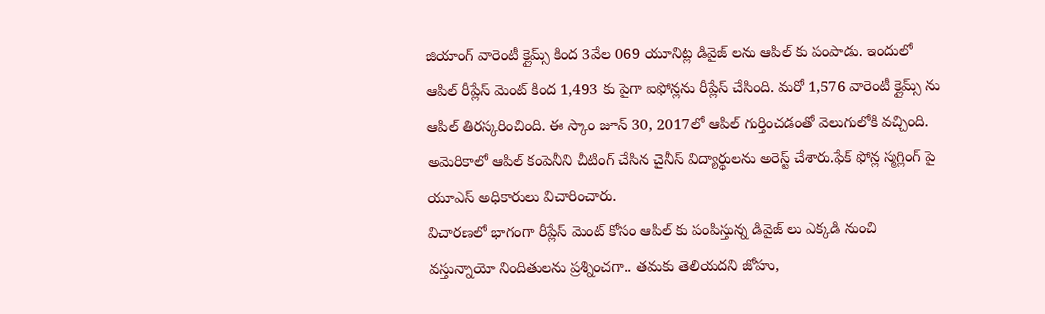జియాంగ్ వారెంటీ క్లైమ్స్ కింద 3వేల 069 యూనిట్ల డివైజ్ లను ఆపిల్ కు పంపాడు. ఇందులో ఆపిల్ రీప్లేస్ మెంట్ కింద 1,493 కు పైగా ఐఫోన్లను రీప్లేస్ చేసింది. మరో 1,576 వారెంటీ క్లైమ్స్ ను ఆపిల్ తిరస్కరించింది. ఈ స్కాం జూన్ 30, 2017లో ఆపిల్ గుర్తించడంతో వెలుగులోకి వచ్చింది. అమెరికాలో ఆపిల్ కంపెనీని చీటింగ్ చేసిన చైనీస్ విద్యార్థులను అరెస్ట్ చేశారు.ఫేక్ ఫోన్ల స్మగ్లింగ్ పై యూఎస్ అధికారులు విచారించారు.
విచారణలో భాగంగా రీప్లేస్ మెంట్ కోసం ఆపిల్ కు పంపిస్తున్న డివైజ్ లు ఎక్కడి నుంచి వస్తున్నాయో నిందితులను ప్రశ్నించగా.. తమకు తెలియదని జోహు,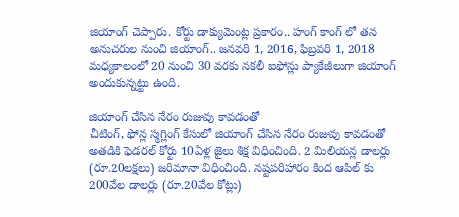జియాంగ్ చెప్పారు. కోర్టు డాక్యుమెంట్ల ప్రకారం.. హంగ్ కాంగ్ లో తన అనుచరుల నుంచి జియాంగ్.. జనవరి 1, 2016, ఫిబ్రవరి 1, 2018 మధ్యకాలంలో 20 నుంచి 30 వరకు నకలీ ఐఫోన్లు ప్యాకేజీలుగా జియాంగ్ అందుకున్నట్టు ఉంది.

జియాంగ్ చేసిన నేరం రుజువు కావడంతో
చీటింగ్, ఫోన్ల స్మగ్లింగ్ కేసులో జియాంగ్ చేసిన నేరం రుజువు కావడంతో అతడికి ఫెడరల్ కోర్టు 10ఏళ్ల జైలు శిక్ష విధించింది. 2 మిలియన్ల డాలర్లు (రూ.20లక్షలు) జరిమానా విధించింది. నష్టపరిహారం కింద ఆపిల్ కు 200వేల డాలర్లు (రూ.20వేల కోట్లు)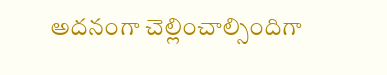అదనంగా చెల్లించాల్సిందిగా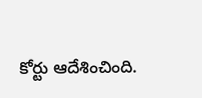కోర్టు ఆదేశించింది.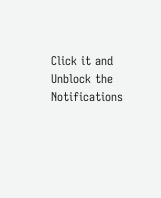Click it and Unblock the Notifications